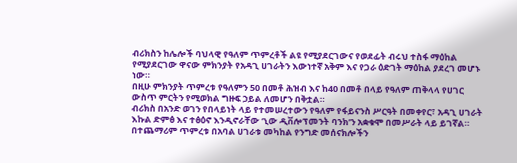ብሪክስን ከሌሎች ባህላዊ የዓለም ጥምረቶች ልዩ የሚያደርገውና የወደፊት ብሩህ ተስፋ ማዕከል የሚያደርገው ዋናው ምክንያት የአዳጊ ሀገራትን እውነተኛ አቅም እና የጋራ ዕድገት ማዕከል ያደረገ መሆኑ ነው።
በዚሁ ምክንያት ጥምረቱ የዓለምን 50 በመቶ ሕዝብ እና ከ40 በመቶ በላይ የዓለም ጠቅላላ የሀገር ውስጥ ምርትን የሚወክል ግዙፍ ኃይል ለመሆን በቅቷል።
ብሪክስ በአንድ ወገን የበላይነት ላይ የተመሠረተውን የዓለም የፋይናንስ ሥርዓት በመቀየር፣ አዳጊ ሀገራት እኩል ድምፅ እና ተፅዕኖ እንዲኖራቸው ‘ኒው ዲቨሎፕመንት ባንክ’ን አቋቁሞ በመሥራት ላይ ይገኛል።
በተጨማሪም ጥምረቱ በአባል ሀገራቱ መካከል የንግድ መሰናክሎችን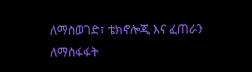ለማስወገድ፣ ቴክኖሎጂ እና ፈጠራን ለማስፋፋት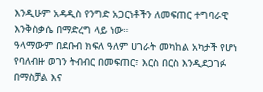እንዲሁም አዳዲስ የንግድ አጋርነቶችን ለመፍጠር ተግባራዊ እንቅስቃሴ በማድረግ ላይ ነው።
ዓላማውም በደቡብ ክፍለ ዓለም ሀገራት መካከል አካታች የሆነ የባለብዙ ወገን ትብብር በመፍጠር፣ እርስ በርስ እንዲደጋገፉ በማስቻል እና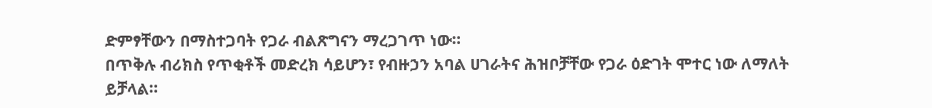ድምፃቸውን በማስተጋባት የጋራ ብልጽግናን ማረጋገጥ ነው።
በጥቅሉ ብሪክስ የጥቂቶች መድረክ ሳይሆን፣ የብዙኃን አባል ሀገራትና ሕዝቦቻቸው የጋራ ዕድገት ሞተር ነው ለማለት ይቻላል።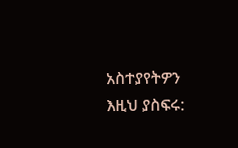አስተያየትዎን እዚህ ያስፍሩ: